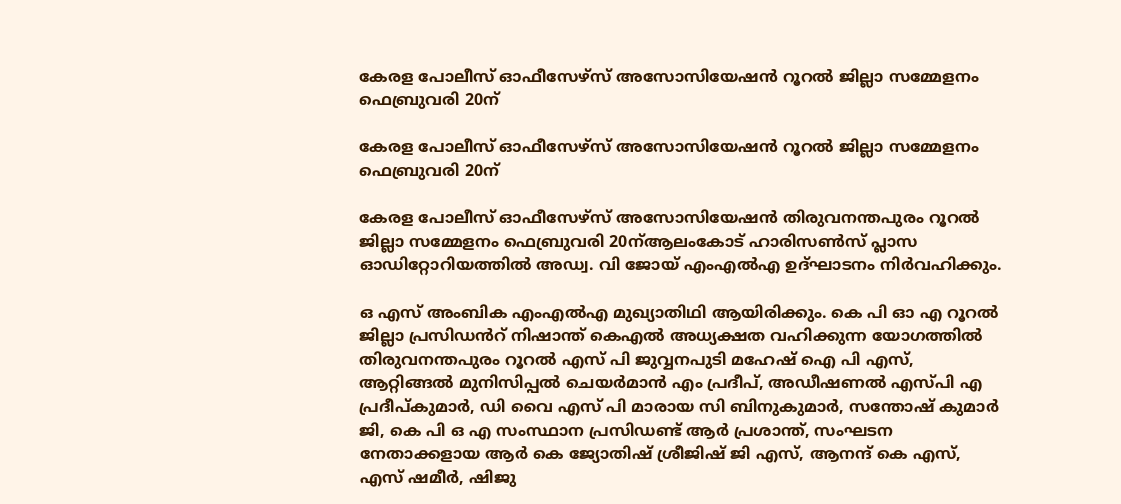കേരള പോലീസ് ഓഫീസേഴ്സ് അസോസിയേഷൻ റൂറൽ ജില്ലാ സമ്മേളനം ഫെബ്രുവരി 20ന്

കേരള പോലീസ് ഓഫീസേഴ്സ് അസോസിയേഷൻ റൂറൽ ജില്ലാ സമ്മേളനം ഫെബ്രുവരി 20ന്

കേരള പോലീസ് ഓഫീസേഴ്സ് അസോസിയേഷൻ തിരുവനന്തപുരം റൂറൽ ജില്ലാ സമ്മേളനം ഫെബ്രുവരി 20ന്ആലംകോട് ഹാരിസൺസ് പ്ലാസ ഓഡിറ്റോറിയത്തിൽ അഡ്വ. വി ജോയ് എംഎൽഎ ഉദ്ഘാടനം നിർവഹിക്കും.

ഒ എസ് അംബിക എംഎൽഎ മുഖ്യാതിഥി ആയിരിക്കും. കെ പി ഓ എ റൂറൽ ജില്ലാ പ്രസിഡൻറ് നിഷാന്ത് കെഎൽ അധ്യക്ഷത വഹിക്കുന്ന യോഗത്തിൽ തിരുവനന്തപുരം റൂറൽ എസ് പി ജുവ്വനപുടി മഹേഷ് ഐ പി എസ്, ആറ്റിങ്ങൽ മുനിസിപ്പൽ ചെയർമാൻ എം പ്രദീപ്, അഡീഷണൽ എസ്പി എ പ്രദീപ്കുമാർ, ഡി വൈ എസ് പി മാരായ സി ബിനുകുമാർ, സന്തോഷ് കുമാർ ജി, കെ പി ഒ എ സംസ്ഥാന പ്രസിഡണ്ട് ആര്‍ പ്രശാന്ത്, സംഘടന നേതാക്കളായ ആർ കെ ജ്യോതിഷ് ശ്രീജിഷ് ജി എസ്, ആനന്ദ് കെ എസ്, എസ് ഷമീർ, ഷിജു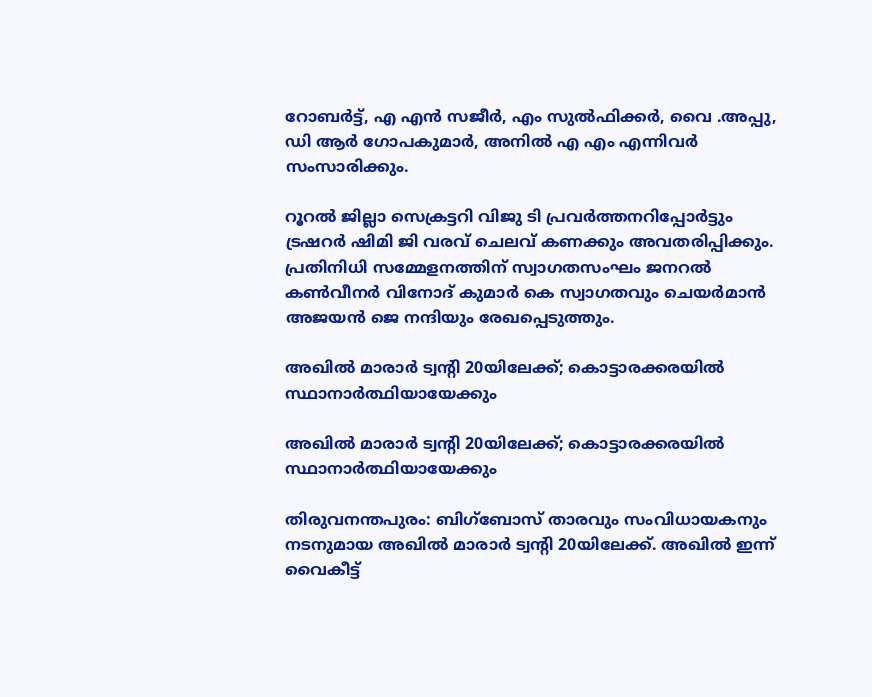റോബർട്ട്, എ എൻ സജീർ, എം സുൽഫിക്കർ, വൈ .അപ്പു, ഡി ആർ ഗോപകുമാർ, അനിൽ എ എം എന്നിവർ സംസാരിക്കും.

റൂറൽ ജില്ലാ സെക്രട്ടറി വിജു ടി പ്രവർത്തനറിപ്പോർട്ടും ട്രഷറർ ഷിമി ജി വരവ് ചെലവ് കണക്കും അവതരിപ്പിക്കും. പ്രതിനിധി സമ്മേളനത്തിന് സ്വാഗതസംഘം ജനറൽ കൺവീനർ വിനോദ് കുമാർ കെ സ്വാഗതവും ചെയർമാൻ അജയൻ ജെ നന്ദിയും രേഖപ്പെടുത്തും.

അഖില്‍ മാരാര്‍ ട്വന്റി 20യിലേക്ക്; കൊട്ടാരക്കരയില്‍ സ്ഥാനാര്‍ത്ഥിയായേക്കും

അഖില്‍ മാരാര്‍ ട്വന്റി 20യിലേക്ക്; കൊട്ടാരക്കരയില്‍ സ്ഥാനാര്‍ത്ഥിയായേക്കും

തിരുവനന്തപുരം: ബിഗ്‌ബോസ് താരവും സംവിധായകനും നടനുമായ അഖില്‍ മാരാര്‍ ട്വന്റി 20യിലേക്ക്. അഖില്‍ ഇന്ന് വൈകീട്ട്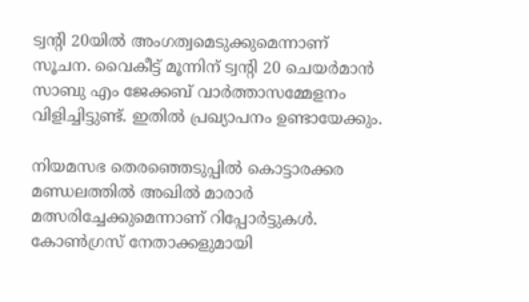ട്വന്റി 20യില്‍ അംഗത്വമെടുക്കുമെന്നാണ് സൂചന. വൈകീട്ട് മൂന്നിന് ട്വന്റി 20 ചെയര്‍മാന്‍ സാബു എം ജേക്കബ് വാര്‍ത്താസമ്മേളനം വിളിച്ചിട്ടുണ്ട്. ഇതില്‍ പ്രഖ്യാപനം ഉണ്ടായേക്കും.

നിയമസഭ തെരഞ്ഞെടുപ്പില്‍ കൊട്ടാരക്കര മണ്ഡലത്തില്‍ അഖില്‍ മാരാര്‍ മത്സരിച്ചേക്കുമെന്നാണ് റിപ്പോര്‍ട്ടുകള്‍. കോണ്‍ഗ്രസ് നേതാക്കളുമായി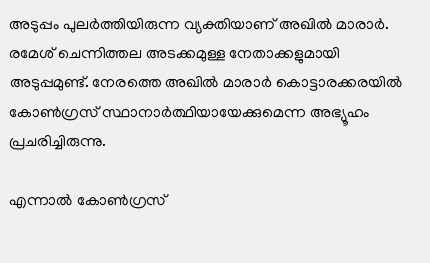അടുപ്പം പുലര്‍ത്തിയിരുന്ന വ്യക്തിയാണ് അഖില്‍ മാരാര്‍. രമേശ് ചെന്നിത്തല അടക്കമുള്ള നേതാക്കളുമായി അടുപ്പമുണ്ട്. നേരത്തെ അഖില്‍ മാരാര്‍ കൊട്ടാരക്കരയില്‍ കോണ്‍ഗ്രസ് സ്ഥാനാര്‍ത്ഥിയായേക്കുമെന്ന അഭ്യൂഹം പ്രചരിച്ചിരുന്നു.

എന്നാല്‍ കോണ്‍ഗ്രസ്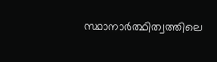സ്ഥാനാര്‍ത്ഥിത്വത്തിലെ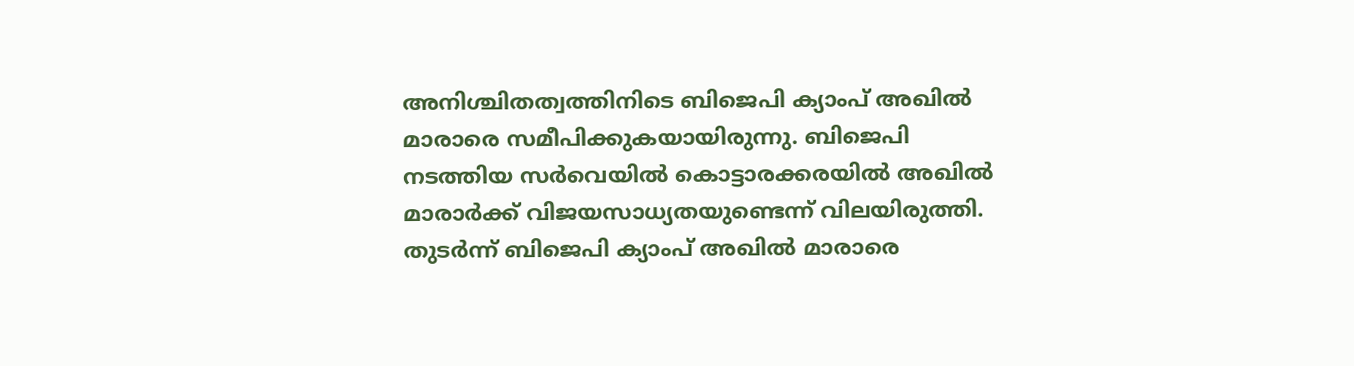അനിശ്ചിതത്വത്തിനിടെ ബിജെപി ക്യാംപ് അഖില്‍ മാരാരെ സമീപിക്കുകയായിരുന്നു. ബിജെപി നടത്തിയ സര്‍വെയില്‍ കൊട്ടാരക്കരയില്‍ അഖില്‍ മാരാര്‍ക്ക് വിജയസാധ്യതയുണ്ടെന്ന് വിലയിരുത്തി. തുടര്‍ന്ന് ബിജെപി ക്യാംപ് അഖില്‍ മാരാരെ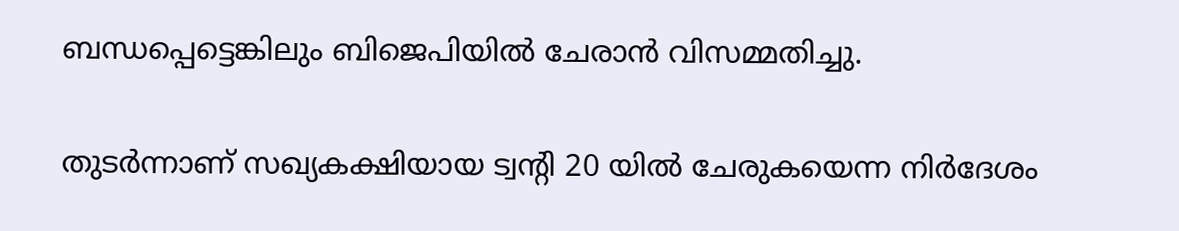ബന്ധപ്പെട്ടെങ്കിലും ബിജെപിയില്‍ ചേരാന്‍ വിസമ്മതിച്ചു.

തുടര്‍ന്നാണ് സഖ്യകക്ഷിയായ ട്വന്റി 20 യില്‍ ചേരുകയെന്ന നിര്‍ദേശം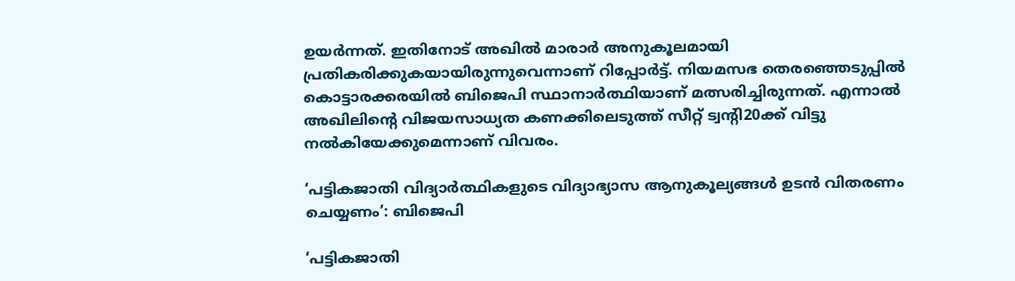ഉയര്‍ന്നത്. ഇതിനോട് അഖില്‍ മാരാര്‍ അനുകൂലമായി പ്രതികരിക്കുകയായിരുന്നുവെന്നാണ് റിപ്പോര്‍ട്ട്. നിയമസഭ തെരഞ്ഞെടുപ്പില്‍ കൊട്ടാരക്കരയില്‍ ബിജെപി സ്ഥാനാര്‍ത്ഥിയാണ് മത്സരിച്ചിരുന്നത്. എന്നാല്‍ അഖിലിന്റെ വിജയസാധ്യത കണക്കിലെടുത്ത് സീറ്റ് ട്വന്റി20ക്ക് വിട്ടു നല്‍കിയേക്കുമെന്നാണ് വിവരം.

‘പട്ടികജാതി വിദ്യാർത്ഥികളുടെ വിദ്യാഭ്യാസ ആനുകൂല്യങ്ങൾ ഉടൻ വിതരണം ചെയ്യണം’: ബിജെപി

‘പട്ടികജാതി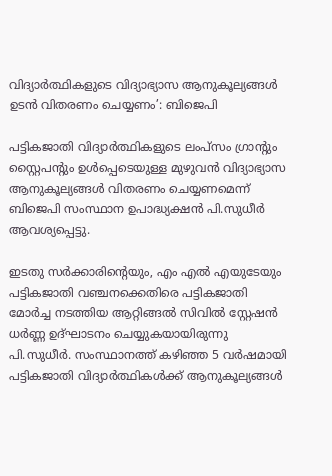വിദ്യാർത്ഥികളുടെ വിദ്യാഭ്യാസ ആനുകൂല്യങ്ങൾ ഉടൻ വിതരണം ചെയ്യണം’: ബിജെപി

പട്ടികജാതി വിദ്യാർത്ഥികളുടെ ലംപ്സം ഗ്രാൻ്റും സ്റ്റൈപൻ്റും ഉൾപ്പെടെയുള്ള മുഴുവൻ വിദ്യാഭ്യാസ ആനുകൂല്യങ്ങൾ വിതരണം ചെയ്യണമെന്ന് ബിജെപി സംസ്ഥാന ഉപാദ്ധ്യക്ഷൻ പി.സുധീർ ആവശ്യപ്പെട്ടു.

ഇടതു സർക്കാരിൻ്റെയും, എം എൽ എയുടേയും പട്ടികജാതി വഞ്ചനക്കെതിരെ പട്ടികജാതി മോർച്ച നടത്തിയ ആറ്റിങ്ങൽ സിവിൽ സ്റ്റേഷൻ ധർണ്ണ ഉദ്ഘാടനം ചെയ്യുകയായിരുന്നു പി.സുധീർ. സംസ്ഥാനത്ത് കഴിഞ്ഞ 5 വർഷമായി പട്ടികജാതി വിദ്യാർത്ഥികൾക്ക് ആനുകൂല്യങ്ങൾ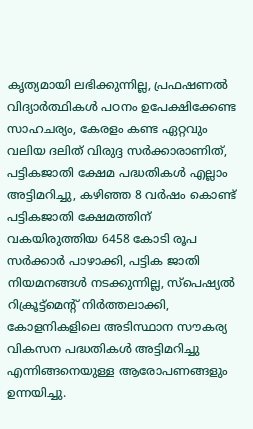കൃത്യമായി ലഭിക്കുന്നില്ല, പ്രഫഷണൽ വിദ്യാർത്ഥികൾ പഠനം ഉപേക്ഷിക്കേണ്ട സാഹചര്യം, കേരളം കണ്ട ഏറ്റവും വലിയ ദലിത് വിരുദ്ദ സർക്കാരാണിത്, പട്ടികജാതി ക്ഷേമ പദ്ധതികൾ എല്ലാം അട്ടിമറിച്ചു, കഴിഞ്ഞ 8 വർഷം കൊണ്ട് പട്ടികജാതി ക്ഷേമത്തിന് വകയിരുത്തിയ 6458 കോടി രൂപ സർക്കാർ പാഴാക്കി, പട്ടിക ജാതി നിയമനങ്ങൾ നടക്കുന്നില്ല, സ്പെഷ്യൽ റിക്രൂട്ട്മെൻ്റ് നിർത്തലാക്കി, കോളനികളിലെ അടിസ്ഥാന സൗകര്യ വികസന പദ്ധതികൾ അട്ടിമറിച്ചു എന്നിങ്ങനെയുള്ള ആരോപണങ്ങളും ഉന്നയിച്ചു.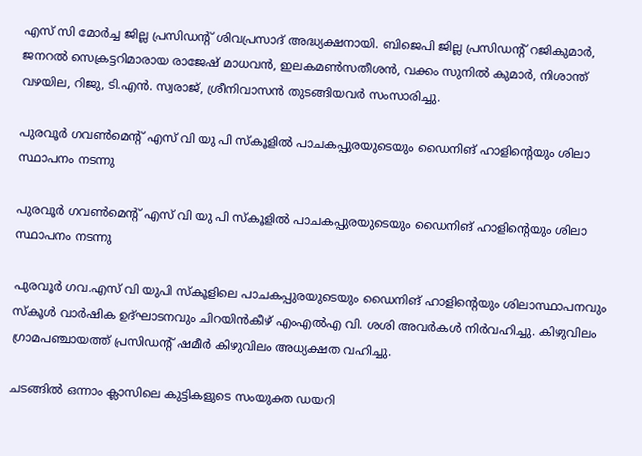എസ് സി മോർച്ച ജില്ല പ്രസിഡൻ്റ് ശിവപ്രസാദ് അദ്ധ്യക്ഷനായി. ബിജെപി ജില്ല പ്രസിഡൻ്റ് റജികുമാർ, ജനറൽ സെക്രട്ടറിമാരായ രാജേഷ് മാധവൻ, ഇലകമൺസതീശൻ, വക്കം സുനിൽ കുമാർ, നിശാന്ത് വഴയില, റിജു, ടി.എൻ. സ്വരാജ്, ശ്രീനിവാസൻ തുടങ്ങിയവർ സംസാരിച്ചു.

പുരവൂർ ഗവൺമെന്റ് എസ് വി യു പി സ്കൂളിൽ പാചകപ്പുരയുടെയും ഡൈനിങ് ഹാളിന്റെയും ശിലാ സ്ഥാപനം നടന്നു

പുരവൂർ ഗവൺമെന്റ് എസ് വി യു പി സ്കൂളിൽ പാചകപ്പുരയുടെയും ഡൈനിങ് ഹാളിന്റെയും ശിലാ സ്ഥാപനം നടന്നു

പുരവൂർ ഗവ.എസ്‌ വി യുപി സ്കൂളിലെ പാചകപ്പുരയുടെയും ഡൈനിങ് ഹാളിന്റെയും ശിലാസ്ഥാപനവും സ്കൂൾ വാർഷിക ഉദ്ഘാടനവും ചിറയിൻകീഴ് എംഎൽഎ വി. ശശി അവർകൾ നിർവഹിച്ചു. കിഴുവിലം ഗ്രാമപഞ്ചായത്ത് പ്രസിഡന്റ് ഷമീർ കിഴുവിലം അധ്യക്ഷത വഹിച്ചു.

ചടങ്ങിൽ ഒന്നാം ക്ലാസിലെ കുട്ടികളുടെ സംയുക്ത ഡയറി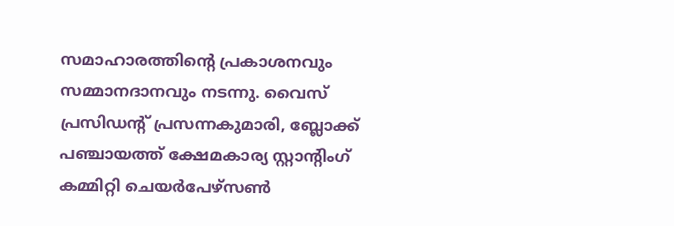സമാഹാരത്തിന്റെ പ്രകാശനവും സമ്മാനദാനവും നടന്നു. വൈസ് പ്രസിഡന്റ് പ്രസന്നകുമാരി, ബ്ലോക്ക് പഞ്ചായത്ത് ക്ഷേമകാര്യ സ്റ്റാന്റിംഗ് കമ്മിറ്റി ചെയർപേഴ്സൺ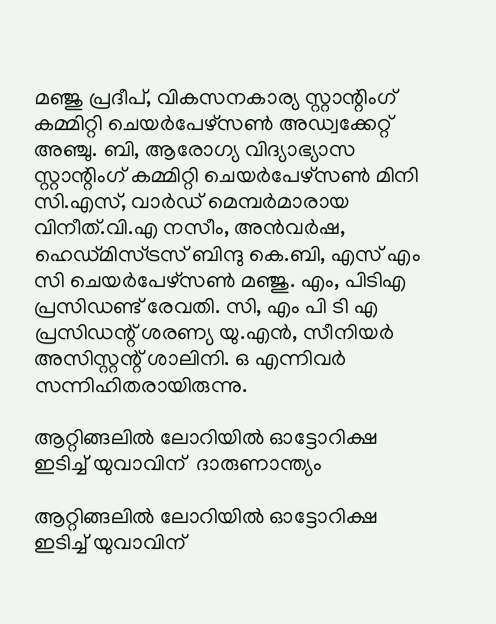മഞ്ജു പ്രദീപ്, വികസനകാര്യ സ്റ്റാന്റിംഗ് കമ്മിറ്റി ചെയർപേഴ്സൺ അഡ്വക്കേറ്റ് അഞ്ചു. ബി, ആരോഗ്യ വിദ്യാഭ്യാസ സ്റ്റാന്റിംഗ് കമ്മിറ്റി ചെയർപേഴ്സൺ മിനി സി.എസ്, വാർഡ് മെമ്പർമാരായ വിനീത്.വി.എ നസീം, അൻവർഷ, ഹെഡ്മിസ്ട്രസ് ബിന്ദു കെ.ബി, എസ് എം സി ചെയർപേഴ്സൺ മഞ്ജു. എം, പിടിഎ പ്രസിഡണ്ട് രേവതി. സി, എം പി ടി എ പ്രസിഡന്റ് ശരണ്യ യു.എൻ, സീനിയർ അസിസ്റ്റന്റ് ശാലിനി. ഒ എന്നിവർ സന്നിഹിതരായിരുന്നു.

ആറ്റിങ്ങലിൽ ലോറിയിൽ ഓട്ടോറിക്ഷ ഇടിച്ച് യുവാവിന്  ദാരുണാന്ത്യം

ആറ്റിങ്ങലിൽ ലോറിയിൽ ഓട്ടോറിക്ഷ ഇടിച്ച് യുവാവിന്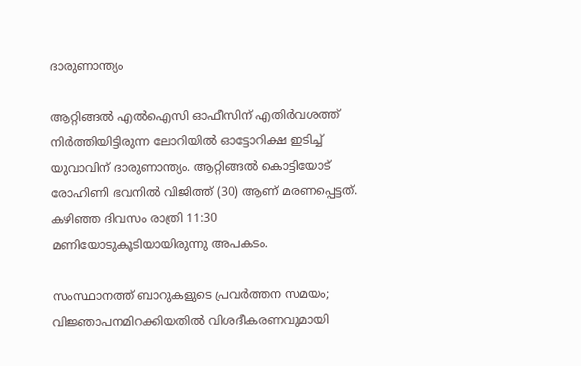ദാരുണാന്ത്യം

ആറ്റിങ്ങൽ എൽഐസി ഓഫീസിന് എതിർവശത്ത് നിർത്തിയിട്ടിരുന്ന ലോറിയിൽ ഓട്ടോറിക്ഷ ഇടിച്ച് യുവാവിന് ദാരുണാന്ത്യം. ആറ്റിങ്ങൽ കൊട്ടിയോട് രോഹിണി ഭവനിൽ വിജിത്ത് (30) ആണ് മരണപ്പെട്ടത്. കഴിഞ്ഞ ദിവസം രാത്രി 11:30 മണിയോടുകൂടിയായിരുന്നു അപകടം.

സംസ്ഥാനത്ത് ബാറുകളുടെ പ്രവർത്തന സമയം; വിജ്ഞാപനമിറക്കിയതിൽ വിശദീകരണവുമായി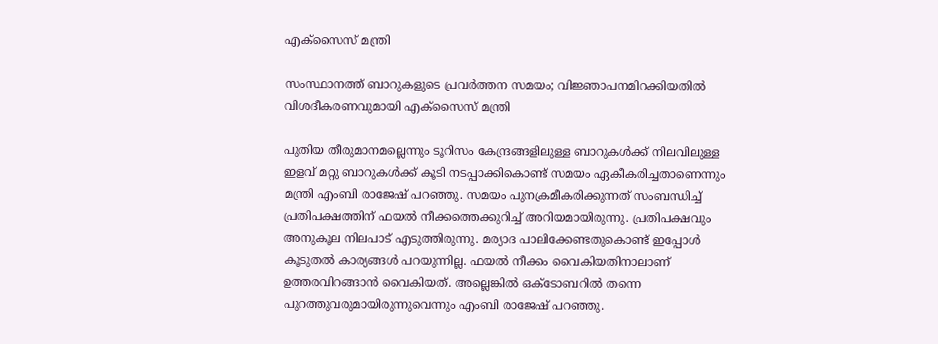എക്സൈസ് മന്ത്രി

സംസ്ഥാനത്ത് ബാറുകളുടെ പ്രവർത്തന സമയം; വിജ്ഞാപനമിറക്കിയതിൽ വിശദീകരണവുമായി എക്സൈസ് മന്ത്രി

പുതിയ തീരുമാനമല്ലെന്നും ടൂറിസം കേന്ദ്രങ്ങളിലുള്ള ബാറുകൾക്ക് നിലവിലുള്ള ഇളവ് മറ്റു ബാറുകൾക്ക് കൂടി നടപ്പാക്കികൊണ്ട് സമയം ഏകീകരിച്ചതാണെന്നും മന്ത്രി എംബി രാജേഷ് പറഞ്ഞു. സമയം പുനക്രമീകരിക്കുന്നത് സംബന്ധിച്ച് പ്രതിപക്ഷത്തിന് ഫയൽ നീക്കത്തെക്കുറിച്ച് അറിയമായിരുന്നു. പ്രതിപക്ഷവും അനുകൂല നിലപാട് എടുത്തിരുന്നു. മര്യാദ പാലിക്കേണ്ടതുകൊണ്ട് ഇപ്പോൾ കൂടുതൽ കാര്യങ്ങൾ പറയുന്നില്ല. ഫയൽ നീക്കം വൈകിയതിനാലാണ് ഉത്തരവിറങ്ങാൻ വൈകിയത്. അല്ലെങ്കിൽ ഒക്ടോബറിൽ തന്നെ പുറത്തുവരുമായിരുന്നുവെന്നും എംബി രാജേഷ് പറഞ്ഞു.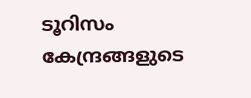ടൂറിസം കേന്ദ്രങ്ങളുടെ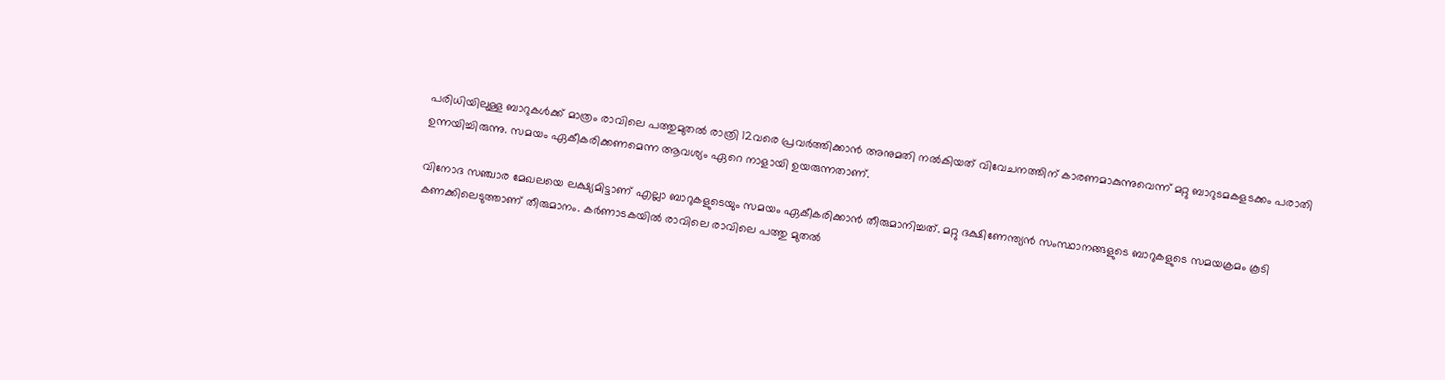പരിധിയിലുള്ള ബാറുകൾക്ക് മാത്രം രാവിലെ പത്തുമുതൽ രാത്രി 12വരെ പ്രവർത്തിക്കാൻ അനുമതി നൽകിയത് വിവേചനത്തിന് കാരണമാകുന്നുവെന്ന് മറ്റു ബാറുടമകളടക്കം പരാതി ഉന്നയിച്ചിരുന്നു. സമയം ഏകീകരിക്കണമെന്ന ആവശ്യം ഏറെ നാളായി ഉയരുന്നതാണ്.

വിനോദ സഞ്ചാര മേഖലയെ ലക്ഷ്യമിട്ടാണ് എല്ലാ ബാറുകളുടെയും സമയം ഏകീകരിക്കാൻ തീരുമാനിച്ചത്. മറ്റു ദക്ഷിണേന്ത്യൻ സംസ്ഥാനങ്ങളുടെ ബാറുകളുടെ സമയക്രമം കൂടി കണക്കിലെടുത്താണ് തീരുമാനം. കർണാടകയിൽ രാവിലെ രാവിലെ പത്തു മുതൽ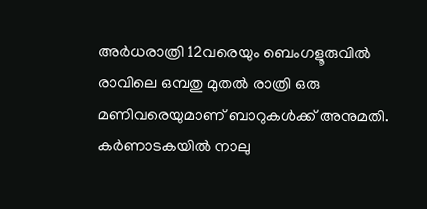അർധരാത്രി 12വരെയും ബെംഗളൂരുവിൽ രാവിലെ ഒമ്പതു മുതൽ രാത്രി ഒരു മണിവരെയുമാണ് ബാറുകൾക്ക് അനുമതി. കർണാടകയിൽ നാലു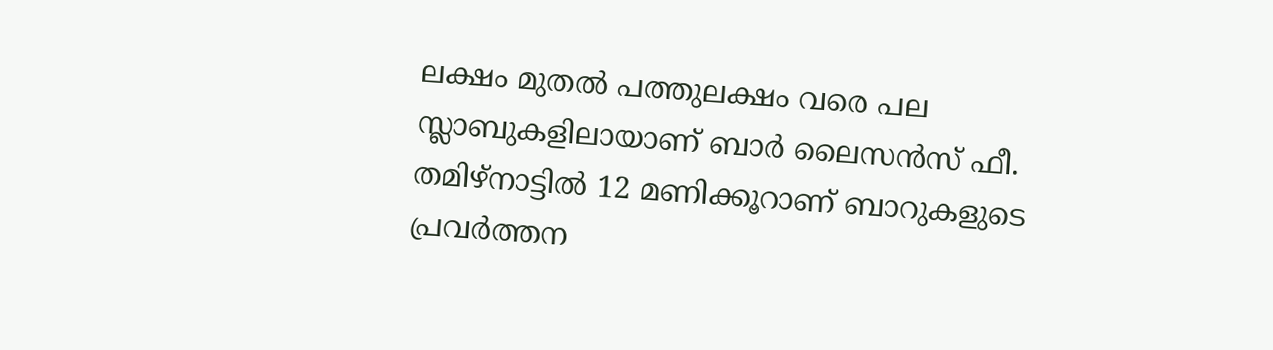ലക്ഷം മുതൽ പത്തുലക്ഷം വരെ പല സ്ലാബുകളിലായാണ് ബാർ ലൈസൻസ് ഫീ. തമിഴ്‌നാട്ടിൽ 12 മണിക്കൂറാണ് ബാറുകളുടെ പ്രവർത്തന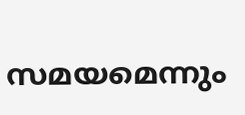സമയമെന്നും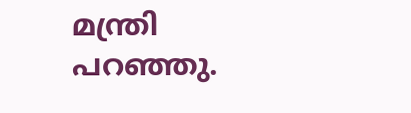മന്ത്രി പറഞ്ഞു.